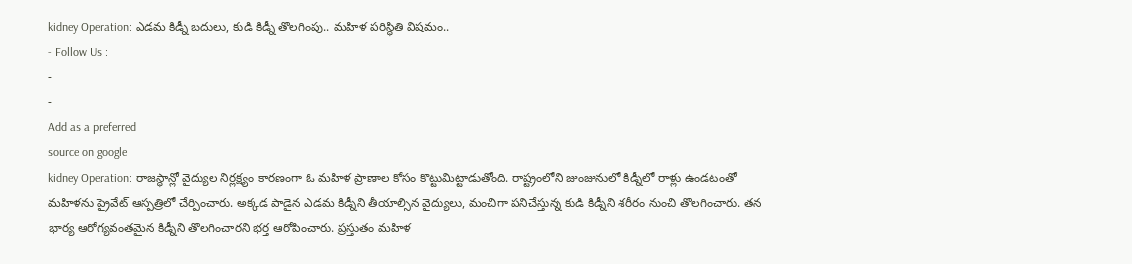kidney Operation: ఎడమ కిడ్నీ బదులు, కుడి కిడ్నీ తొలగింపు.. మహిళ పరిస్థితి విషమం..
- Follow Us :
-
-
Add as a preferred
source on google
kidney Operation: రాజస్థాన్లో వైద్యుల నిర్లక్ష్యం కారణంగా ఓ మహిళ ప్రాణాల కోసం కొట్టుమిట్టాడుతోంది. రాష్ట్రంలోని జుంజునులో కిడ్నీలో రాళ్లు ఉండటంతో మహిళను ప్రైవేట్ ఆస్పత్రిలో చేర్పించారు. అక్కడ పాడైన ఎడమ కిడ్నీని తీయాల్సిన వైద్యులు, మంచిగా పనిచేస్తున్న కుడి కిడ్నీని శరీరం నుంచి తొలగించారు. తన భార్య ఆరోగ్యవంతమైన కిడ్నీని తొలగించారని భర్త ఆరోపించారు. ప్రస్తుతం మహిళ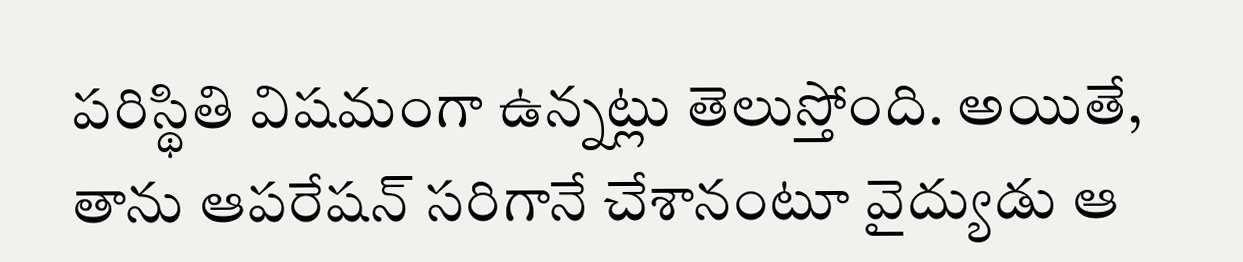పరిస్థితి విషమంగా ఉన్నట్లు తెలుస్తోంది. అయితే, తాను ఆపరేషన్ సరిగానే చేశానంటూ వైద్యుడు ఆ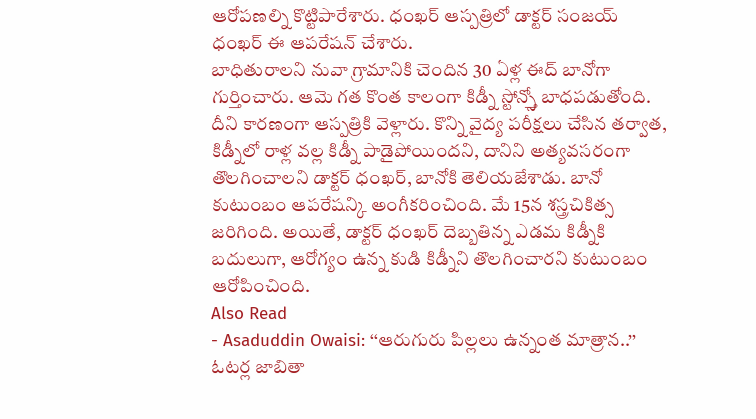ఆరోపణల్ని కొట్టిపారేశారు. ధంఖర్ ఆస్పత్రిలో డాక్టర్ సంజయ్ ధంఖర్ ఈ ఆపరేషన్ చేశారు.
బాధితురాలని నువా గ్రామానికి చెందిన 30 ఏళ్ల ఈద్ బానోగా గుర్తించారు. ఆమె గత కొంత కాలంగా కిడ్నీ స్టోన్స్తో బాధపడుతోంది. దీని కారణంగా ఆస్పత్రికి వెళ్లారు. కొన్ని వైద్య పరీక్షలు చేసిన తర్వాత, కిడ్నీలో రాళ్ల వల్ల కిడ్నీ పాడైపోయిందని, దానిని అత్యవసరంగా తొలగించాలని డాక్టర్ ధంఖర్, బానోకి తెలియజేశాడు. బానో కుటుంబం ఆపరేషన్కి అంగీకరించింది. మే 15న శస్త్రచికిత్స జరిగింది. అయితే, డాక్టర్ ధంఖర్ దెబ్బతిన్న ఎడమ కిడ్నీకి బదులుగా, ఆరోగ్యం ఉన్న కుడి కిడ్నీని తొలగించారని కుటుంబం ఆరోపించింది.
Also Read
- Asaduddin Owaisi: ‘‘ఆరుగురు పిల్లలు ఉన్నంత మాత్రాన..’’ ఓటర్ల జాబితా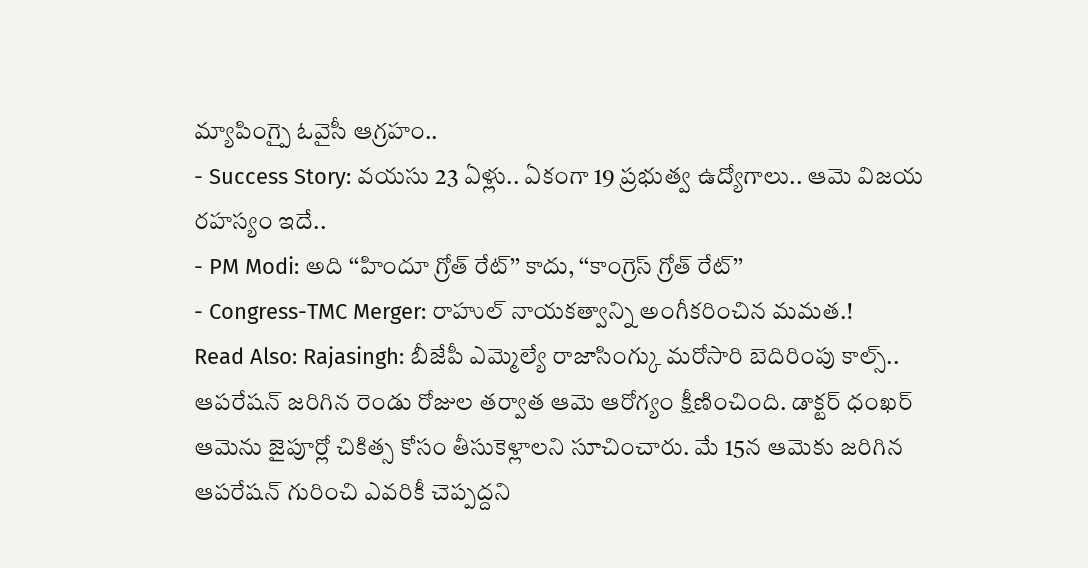మ్యాపింగ్పై ఓవైసీ ఆగ్రహం..
- Success Story: వయసు 23 ఏళ్లు.. ఏకంగా 19 ప్రభుత్వ ఉద్యోగాలు.. ఆమె విజయ రహస్యం ఇదే..
- PM Modi: అది ‘‘హిందూ గ్రోత్ రేట్’’ కాదు, ‘‘కాంగ్రెస్ గ్రోత్ రేట్’’
- Congress-TMC Merger: రాహుల్ నాయకత్వాన్ని అంగీకరించిన మమత.!
Read Also: Rajasingh: బీజేపీ ఎమ్మెల్యే రాజాసింగ్కు మరోసారి బెదిరింపు కాల్స్..
ఆపరేషన్ జరిగిన రెండు రోజుల తర్వాత ఆమె ఆరోగ్యం క్షీణించింది. డాక్టర్ ధంఖర్ ఆమెను జైపూర్లో చికిత్స కోసం తీసుకెళ్లాలని సూచించారు. మే 15న ఆమెకు జరిగిన ఆపరేషన్ గురించి ఎవరికీ చెప్పద్దని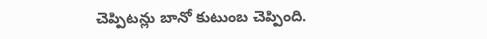చెప్పిటన్లు బానో కుటుంబ చెప్పింది.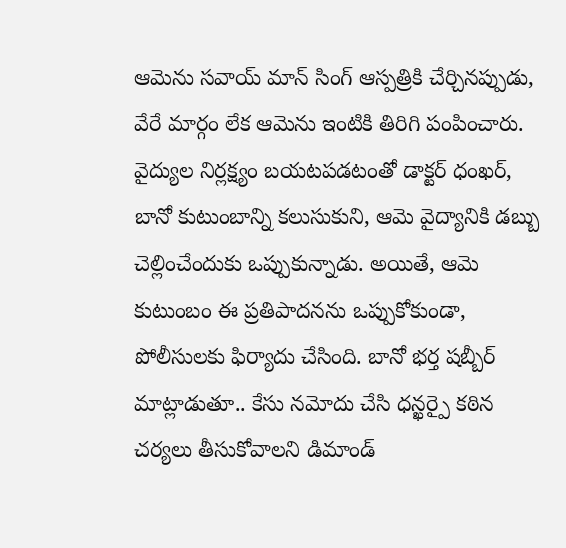ఆమెను సవాయ్ మాన్ సింగ్ ఆస్పత్రికి చేర్చినప్పుడు, వేరే మార్గం లేక ఆమెను ఇంటికి తిరిగి పంపించారు. వైద్యుల నిర్లక్ష్యం బయటపడటంతో డాక్టర్ ధంఖర్, బానో కుటుంబాన్ని కలుసుకుని, ఆమె వైద్యానికి డబ్బు చెల్లించేందుకు ఒప్పుకున్నాడు. అయితే, ఆమె కుటుంబం ఈ ప్రతిపాదనను ఒప్పుకోకుండా, పోలీసులకు ఫిర్యాదు చేసింది. బానో భర్త షబ్బీర్ మాట్లాడుతూ.. కేసు నమోదు చేసి ధన్ఖర్పై కఠిన చర్యలు తీసుకోవాలని డిమాండ్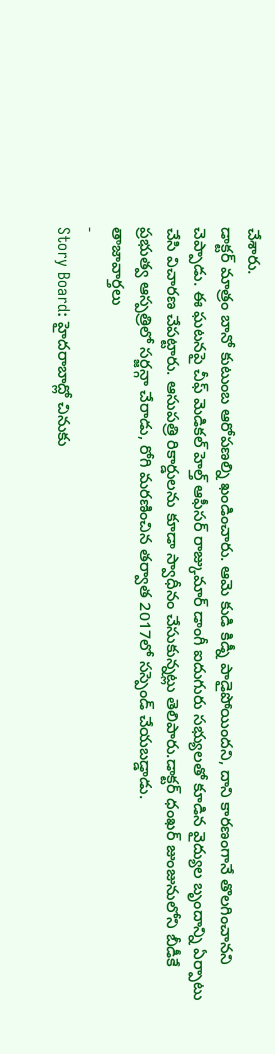చేశారు.
డాక్టర్ మాత్రం బానో కుటుంబ ఆరోపణల్ని ఖండించారు. ఆమె కుడి కిడ్నీ పాడైపోయిందని, దాని కారణంగానే తొలగించానని చెప్పాడు. ఈ ఘటనపై చీఫ్ మెడికల్ హెల్త్ ఆఫీసర్ రాజ్కుమార్ డాంగీ ఐదుగురు సభ్యులతో కూడిన వైద్యుల బృందాన్ని ఏర్పాటు చేసి విచారణ చేపట్టారు. ఆసుపత్రి రికార్డులను కూడా స్వాధీనం చేసుకున్నట్లు తెలిపారు.డాక్టర్ ధంఖర్ జుంజునులోని బీడీకే ప్రభుత్వ ఆస్పత్రిలో సర్జన్గా చేరాడు, రోగి మరణించిన తర్వాత 2017లో సస్పెండ్ చేయబడ్డాడు.
తాజావార్తలు
-
Story Board: హైదరాబాద్లో చినుకు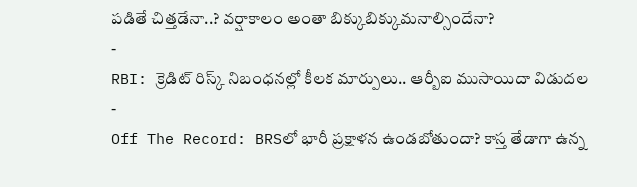పడితే చిత్తడేనా..? వర్షాకాలం అంతా బిక్కుబిక్కుమనాల్సిందేనా?
-
RBI: క్రెడిట్ రిస్క్ నిబంధనల్లో కీలక మార్పులు.. ఆర్బీఐ ముసాయిదా విడుదల
-
Off The Record: BRSలో భారీ ప్రక్షాళన ఉండబోతుందా? కాస్త తేడాగా ఉన్న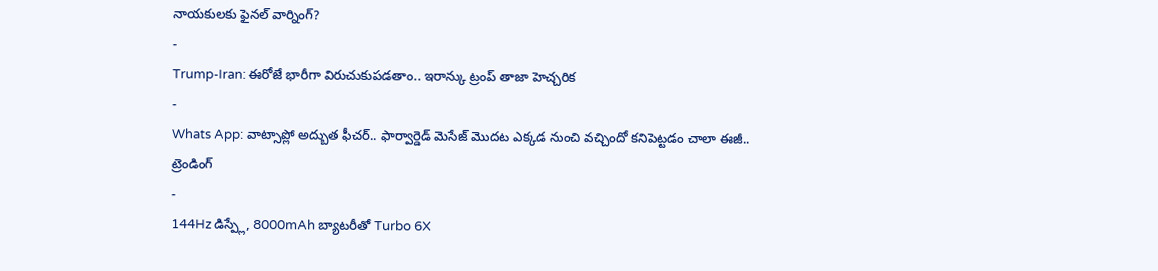నాయకులకు ఫైనల్ వార్నింగ్?
-
Trump-Iran: ఈరోజే భారీగా విరుచుకుపడతాం.. ఇరాన్కు ట్రంప్ తాజా హెచ్చరిక
-
Whats App: వాట్సాప్లో అద్బుత ఫీచర్.. ఫార్వార్డెడ్ మెసేజ్ మొదట ఎక్కడ నుంచి వచ్చిందో కనిపెట్టడం చాలా ఈజీ..
ట్రెండింగ్
-
144Hz డిస్ప్లే, 8000mAh బ్యాటరీతో Turbo 6X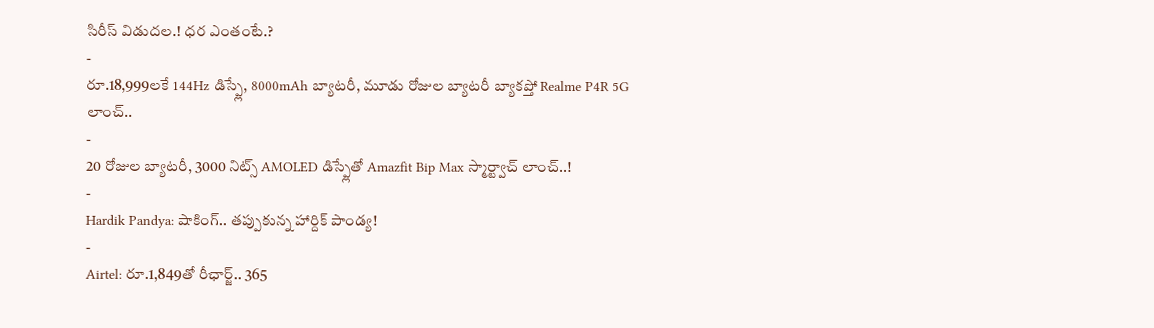సిరీస్ విడుదల.! ధర ఎంతంటే.?
-
రూ.18,999లకే 144Hz డిస్ప్లే, 8000mAh బ్యాటరీ, మూడు రోజుల బ్యాటరీ బ్యాకప్తో Realme P4R 5G లాంచ్..
-
20 రోజుల బ్యాటరీ, 3000 నిట్స్ AMOLED డిస్ప్లేతో Amazfit Bip Max స్మార్ట్వాచ్ లాంచ్..!
-
Hardik Pandya: షాకింగ్.. తప్పుకున్న హార్దిక్ పాండ్య!
-
Airtel: రూ.1,849తో రీఛార్జ్.. 365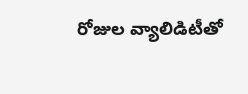రోజుల వ్యాలిడిటీతో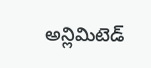అన్లిమిటెడ్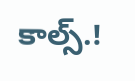కాల్స్.!